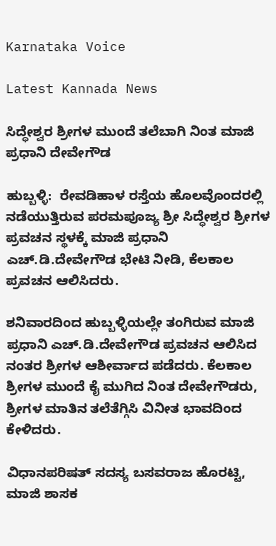Karnataka Voice

Latest Kannada News

ಸಿದ್ಧೇಶ್ವರ ಶ್ರೀಗಳ ಮುಂದೆ ತಲೆಬಾಗಿ ನಿಂತ ಮಾಜಿ ಪ್ರಧಾನಿ ದೇವೇಗೌಡ

ಹುಬ್ಬಳ್ಳಿ:  ರೇವಡಿಹಾಳ ರಸ್ತೆಯ ಹೊಲವೊಂದರಲ್ಲಿ ನಡೆಯುತ್ತಿರುವ ಪರಮಪೂಜ್ಯ ಶ್ರೀ ಸಿದ್ಧೇಶ್ವರ ಶ್ರೀಗಳ ಪ್ರವಚನ ಸ್ಥಳಕ್ಕೆ ಮಾಜಿ ಪ್ರಧಾನಿ ಎಚ್.ಡಿ.ದೇವೇಗೌಡ ಭೇಟಿ ನೀಡಿ, ಕೆಲಕಾಲ ಪ್ರವಚನ ಆಲಿಸಿದರು.

ಶನಿವಾರದಿಂದ ಹುಬ್ಬಳ್ಳಿಯಲ್ಲೇ ತಂಗಿರುವ ಮಾಜಿ ಪ್ರಧಾನಿ ಎಚ್.ಡಿ.ದೇವೇಗೌಡ ಪ್ರವಚನ ಆಲಿಸಿದ ನಂತರ ಶ್ರೀಗಳ ಆಶೀರ್ವಾದ ಪಡೆದರು. ಕೆಲಕಾಲ ಶ್ರೀಗಳ ಮುಂದೆ ಕೈ ಮುಗಿದ ನಿಂತ ದೇವೇಗೌಡರು, ಶ್ರೀಗಳ ಮಾತಿನ ತಲೆತೆಗ್ಗಿಸಿ ವಿನೀತ ಭಾವದಿಂದ ಕೇಳಿದರು.

ವಿಧಾನಪರಿಷತ್ ಸದಸ್ಯ ಬಸವರಾಜ ಹೊರಟ್ಟಿ, ಮಾಜಿ ಶಾಸಕ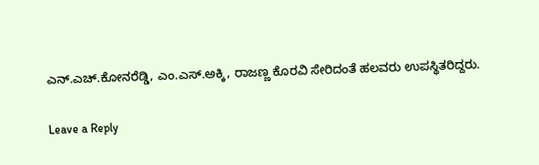ಎನ್.ಎಚ್.ಕೋನರೆಡ್ಡಿ, ಎಂ.ಎಸ್.ಅಕ್ಕಿ, ರಾಜಣ್ಣ ಕೊರವಿ ಸೇರಿದಂತೆ ಹಲವರು ಉಪಸ್ಥಿತರಿದ್ದರು.

Leave a Reply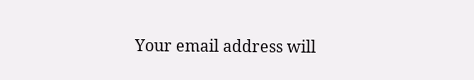Your email address will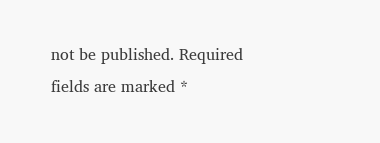not be published. Required fields are marked *